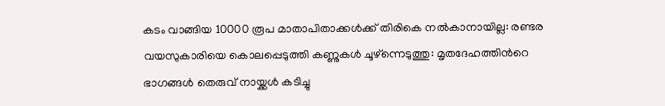കടം വാങ്ങിയ 10000 രൂപ മാതാപിതാക്കൾക്ക് തിരികെ നൽകാനായില്ല: രണ്ടര വയസുകാരിയെ കൊലപ്പെടുത്തി കണ്ണുകള്‍ ചൂഴ്ന്നെടുത്തു: മൃതദേഹത്തിന്‍റെ ഭാഗങ്ങള്‍ തെരുവ് നായ്ക്കള്‍ കടിച്ചു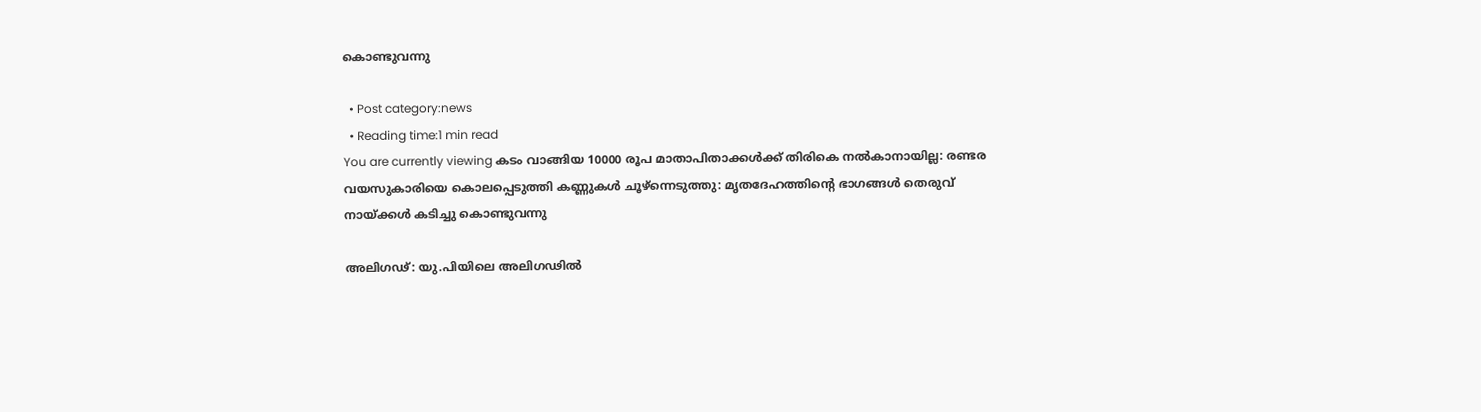കൊണ്ടുവന്നു

  • Post category:news
  • Reading time:1 min read
You are currently viewing കടം വാങ്ങിയ 10000 രൂപ മാതാപിതാക്കൾക്ക് തിരികെ നൽകാനായില്ല: രണ്ടര വയസുകാരിയെ കൊലപ്പെടുത്തി കണ്ണുകള്‍ ചൂഴ്ന്നെടുത്തു: മൃതദേഹത്തിന്‍റെ ഭാഗങ്ങള്‍ തെരുവ് നായ്ക്കള്‍ കടിച്ചു കൊണ്ടുവന്നു

അലിഗഢ്: യു.പിയിലെ അലിഗഢില്‍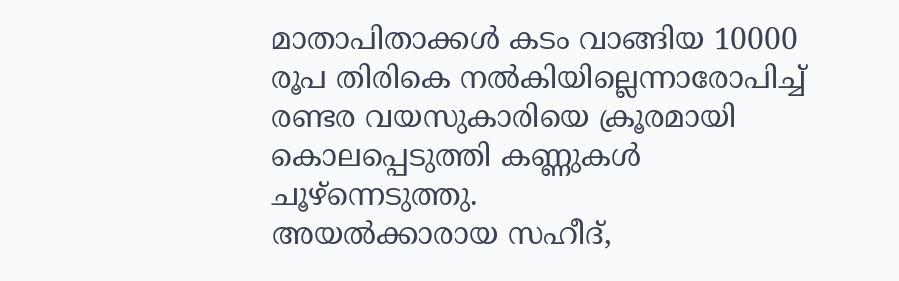മാതാപിതാക്കള്‍ കടം വാങ്ങിയ 10000 രൂപ തിരികെ നല്‍കിയില്ലെന്നാരോപിച്ച് രണ്ടര വയസുകാരിയെ ക്രൂരമായി കൊലപ്പെടുത്തി കണ്ണുകള്‍ ചൂഴ്ന്നെടുത്തു.
അയല്‍ക്കാരായ സഹീദ്,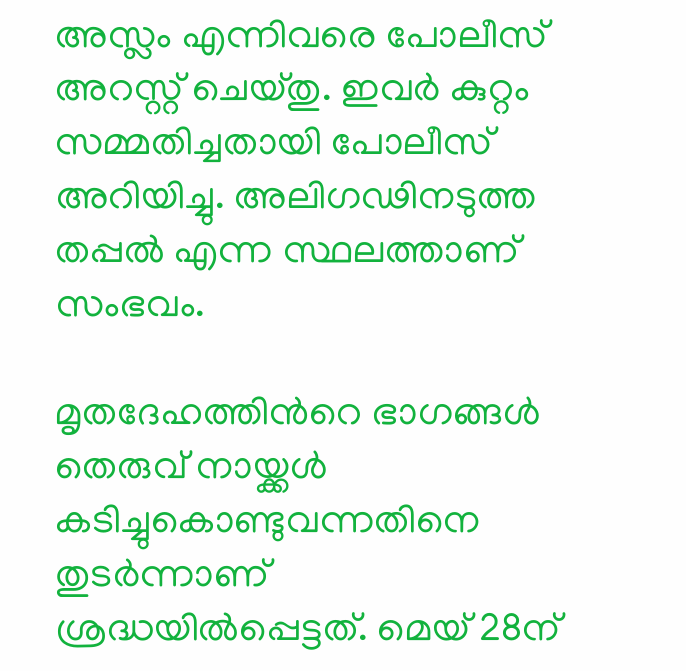അസ്ലം എന്നിവരെ പോലീസ് അറസ്റ്റ് ചെയ്തു. ഇവര്‍ കുറ്റം സമ്മതിച്ചതായി പോലീസ് അറിയിച്ചു. അലിഗഢിനടുത്ത തപ്പല്‍ എന്ന സ്ഥലത്താണ് സംഭവം.

മൃതദേഹത്തിന്‍റെ ഭാഗങ്ങള്‍ തെരുവ് നായ്ക്കള്‍ കടിച്ചുകൊണ്ടുവന്നതിനെ തുടര്‍ന്നാണ് ശ്രദ്ധയില്‍പ്പെട്ടത്. മെയ് 28ന്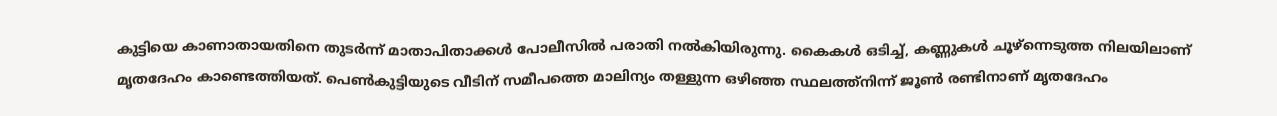കുട്ടിയെ കാണാതായതിനെ തുടര്‍ന്ന് മാതാപിതാക്കള്‍ പോലീസില്‍ പരാതി നല്‍കിയിരുന്നു. കൈകള്‍ ഒടിച്ച്, കണ്ണുകള്‍ ചൂഴ്‌ന്നെടുത്ത നിലയിലാണ് മൃതദേഹം കാണ്ടെത്തിയത്. പെണ്‍കുട്ടിയുടെ വീടിന് സമീപത്തെ മാലിന്യം തള്ളുന്ന ഒഴിഞ്ഞ സ്ഥലത്ത്നിന്ന് ജൂണ്‍ രണ്ടിനാണ് മൃതദേഹം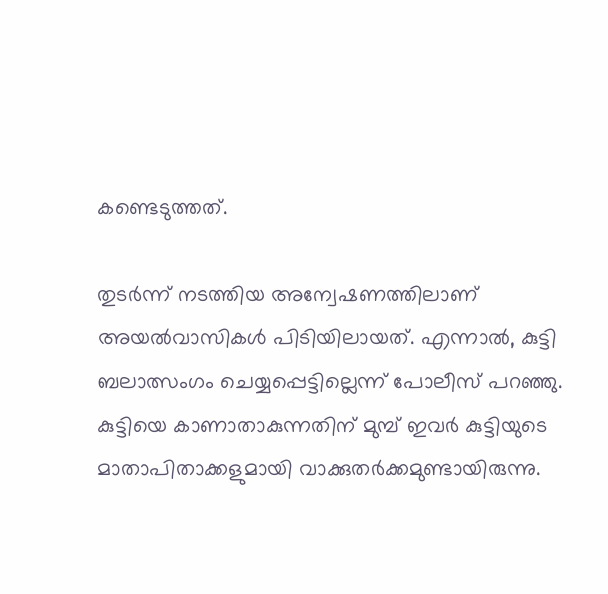കണ്ടെടുത്തത്.

തുടര്‍ന്ന് നടത്തിയ അന്വേഷണത്തിലാണ് അയല്‍വാസികള്‍ പിടിയിലായത്. എന്നാല്‍, കുട്ടി ബലാത്സംഗം ചെയ്യപ്പെട്ടില്ലെന്ന് പോലീസ് പറഞ്ഞു. കുട്ടിയെ കാണാതാകുന്നതിന് മുമ്പ് ഇവര്‍ കുട്ടിയുടെ മാതാപിതാക്കളുമായി വാക്കുതര്‍ക്കമുണ്ടായിരുന്നു.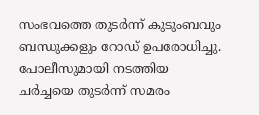സംഭവത്തെ തുടര്‍ന്ന് കുടുംബവും ബന്ധുക്കളും റോഡ് ഉപരോധിച്ചു. പോലീസുമായി നടത്തിയ ചര്‍ച്ചയെ തുടര്‍ന്ന് സമരം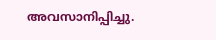അവസാനിപ്പിച്ചു.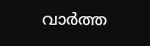വാര്‍ത്ത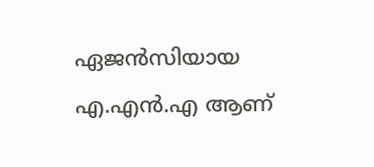ഏജന്‍സിയായ എ.എന്‍.എ ആണ്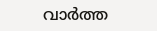വാര്‍ത്ത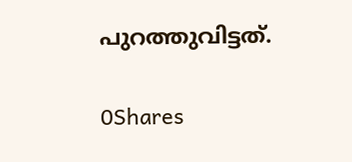പുറത്തുവിട്ടത്.

0Shares